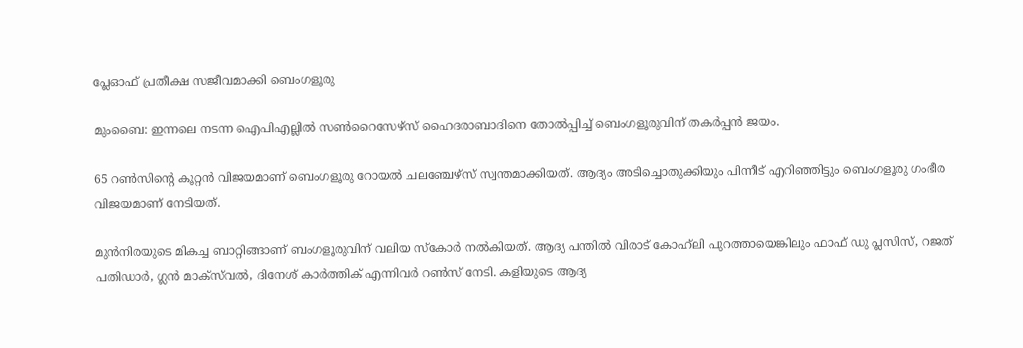പ്ലേഓഫ് പ്രതീക്ഷ സജീവമാക്കി ബെംഗളൂരു

മുംബൈ: ഇന്നലെ നടന്ന ഐപിഎല്ലില്‍ സണ്‍റൈസേഴ്‌സ് ഹൈദരാബാദിനെ തോൽപ്പിച്ച് ബെംഗളൂരുവിന് തകർപ്പൻ ജയം.

65 റണ്‍സിന്റെ കൂറ്റന്‍ വിജയമാണ് ബെംഗളൂരു റോയല്‍ ചലഞ്ചേഴ്‌സ് സ്വന്തമാക്കിയത്. ആദ്യം അടിച്ചൊതുക്കിയും പിന്നീട് എറിഞ്ഞിട്ടും ബെംഗളൂരു ഗംഭീര വിജയമാണ് നേടിയത്.

മുന്‍നിരയുടെ മികച്ച ബാറ്റിങ്ങാണ് ബംഗളൂരുവിന് വലിയ സ്‌കോര്‍ നല്‍കിയത്. ആദ്യ പന്തില്‍ വിരാട് കോഹ്‌ലി പുറത്തായെങ്കിലും ഫാഫ് ഡു പ്ലസിസ്, റജത് പതിഡാര്‍, ഗ്ലന്‍ മാക്‌സ്‌വല്‍, ദിനേശ് കാര്‍ത്തിക് എന്നിവര്‍ റണ്‍സ് നേടി. കളിയുടെ ആദ്യ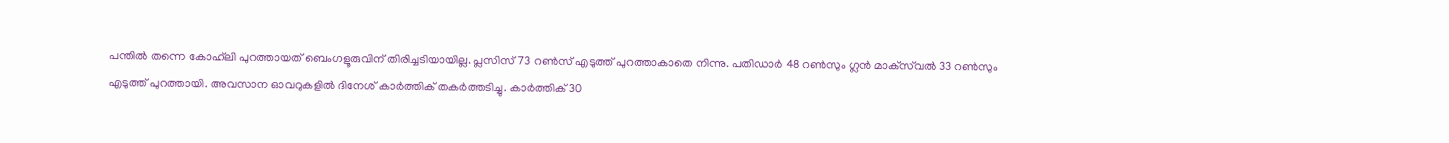പന്തില്‍ തന്നെ കോഹ്‌ലി പുറത്തായത് ബെംഗളൂരുവിന് തിരിച്ചടിയായില്ല. പ്ലസിസ് 73 റണ്‍സ് എടുത്ത് പുറത്താകാതെ നിന്നു. പതിഡാര്‍ 48 റണ്‍സും ഗ്ലന്‍ മാക്‌സ്‌വല്‍ 33 റണ്‍സും എടുത്ത് പുറത്തായി. അവസാന ഓവറുകളില്‍ ദിനേശ് കാര്‍ത്തിക് തകര്‍ത്തടിച്ചു. കാര്‍ത്തിക് 30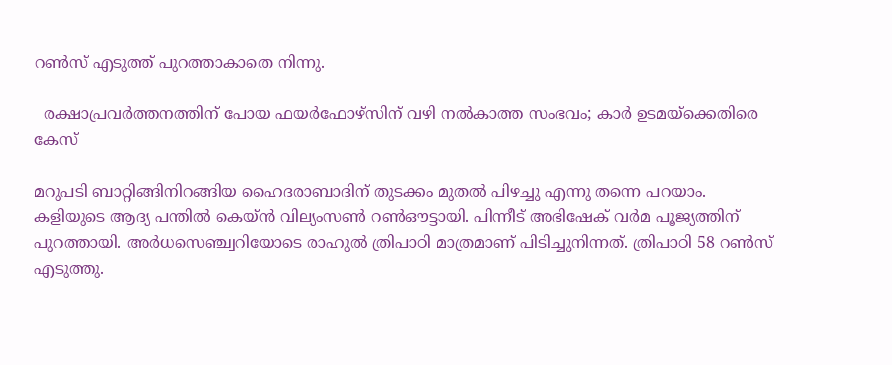റണ്‍സ് എടുത്ത് പുറത്താകാതെ നിന്നു.

  രക്ഷാപ്രവർത്തനത്തിന് പോയ ഫയർഫോഴ്‌സിന് വഴി നൽകാത്ത സംഭവം; കാർ ഉടമയ്‌ക്കെതിരെ കേസ്

മറുപടി ബാറ്റിങ്ങിനിറങ്ങിയ ഹൈദരാബാദിന് തുടക്കം മുതല്‍ പിഴച്ചു എന്നു തന്നെ പറയാം. കളിയുടെ ആദ്യ പന്തില്‍ കെയ്ന്‍ വില്യംസണ്‍ റണ്‍ഔട്ടായി. പിന്നീട് അഭിഷേക് വര്‍മ പൂജ്യത്തിന് പുറത്തായി. അര്‍ധസെഞ്ച്വറിയോടെ രാഹുല്‍ ത്രിപാഠി മാത്രമാണ് പിടിച്ചുനിന്നത്. ത്രിപാഠി 58 റണ്‍സ് എടുത്തു.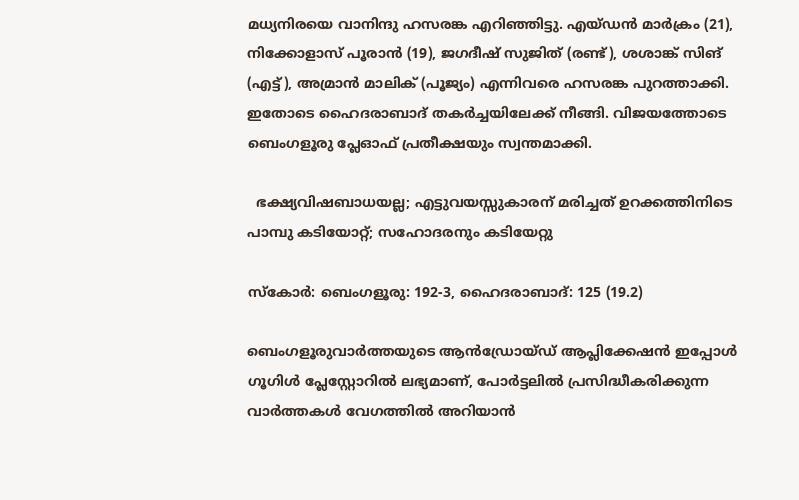മധ്യനിരയെ വാനിന്ദു ഹസരങ്ക എറിഞ്ഞിട്ടു. എയ്ഡന്‍ മാര്‍ക്രം (21), നിക്കോളാസ് പൂരാന്‍ (19), ജഗദീഷ് സുജിത് (രണ്ട്), ശശാങ്ക് സിങ് (എട്ട്), അമ്രാന്‍ മാലിക് (പൂജ്യം) എന്നിവരെ ഹസരങ്ക പുറത്താക്കി. ഇതോടെ ഹൈദരാബാദ് തകര്‍ച്ചയിലേക്ക് നീങ്ങി. വിജയത്തോടെ ബെംഗളൂരു പ്ലേഓഫ് പ്രതീക്ഷയും സ്വന്തമാക്കി.

  ഭക്ഷ്യവിഷബാധയല്ല; എട്ടുവയസ്സുകാരന് മരിച്ചത് ഉറക്കത്തിനിടെ പാമ്പു കടിയോറ്റ്; സഹോദരനും കടിയേറ്റു

സ്‌കോര്‍: ബെംഗളൂരു: 192-3, ഹൈദരാബാദ്: 125 (19.2)

ബെംഗളൂരുവാർത്തയുടെ ആൻഡ്രോയ്ഡ് ആപ്ലിക്കേഷൻ ഇപ്പോൾ ഗൂഗിൾ പ്ലേസ്റ്റോറിൽ ലഭ്യമാണ്, പോർട്ടലിൽ പ്രസിദ്ധീകരിക്കുന്ന വാർത്തകൾ വേഗത്തിൽ അറിയാൻ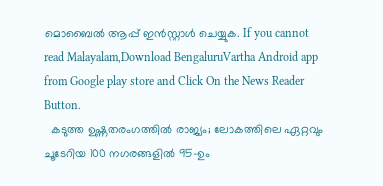മൊബൈൽ ആപ്പ് ഇൻസ്റ്റാൾ ചെയ്യുക. If you cannot read Malayalam,Download BengaluruVartha Android app from Google play store and Click On the News Reader Button.
  കടുത്ത ഉഷ്ണതരംഗത്തിൽ രാജ്യം; ലോകത്തിലെ ഏറ്റവും ചൂടേറിയ 100 നഗരങ്ങളിൽ 95-ഉം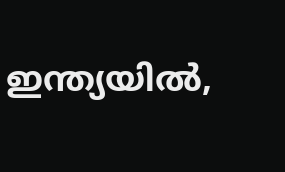ഇന്ത്യയിൽ,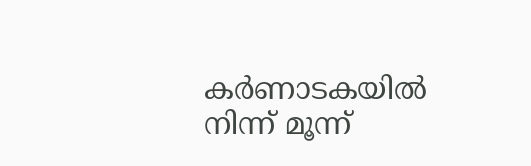കർണാടകയിൽ നിന്ന് മൂന്ന്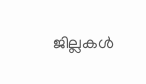ജില്ലകൾ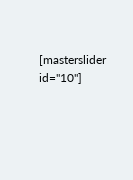[masterslider id="10"]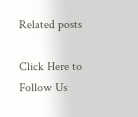Related posts

Click Here to Follow Us